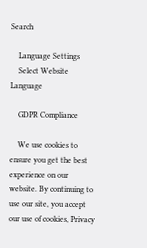Search

    Language Settings
    Select Website Language

    GDPR Compliance

    We use cookies to ensure you get the best experience on our website. By continuing to use our site, you accept our use of cookies, Privacy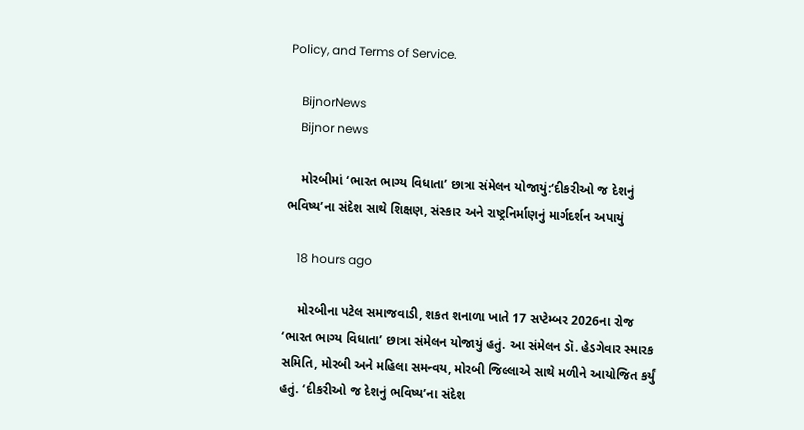Policy, and Terms of Service.

    BijnorNews
    Bijnor news

    મોરબીમાં ‘ભારત ભાગ્ય વિધાતા’ છાત્રા સંમેલન યોજાયું:‘દીકરીઓ જ દેશનું ભવિષ્ય’ના સંદેશ સાથે શિક્ષણ, સંસ્કાર અને રાષ્ટ્રનિર્માણનું માર્ગદર્શન અપાયું

    18 hours ago

    મોરબીના પટેલ સમાજવાડી, શકત શનાળા ખાતે 17 સપ્ટેમ્બર 2026ના રોજ ‘ભારત ભાગ્ય વિધાતા’ છાત્રા સંમેલન યોજાયું હતું. આ સંમેલન ડૉ. હેડગેવાર સ્મારક સમિતિ, મોરબી અને મહિલા સમન્વય, મોરબી જિલ્લાએ સાથે મળીને આયોજિત કર્યું હતું. ‘દીકરીઓ જ દેશનું ભવિષ્ય’ના સંદેશ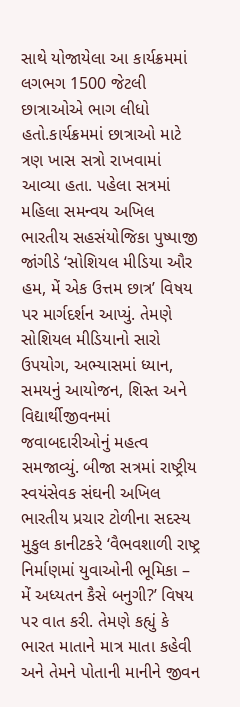સાથે યોજાયેલા આ કાર્યક્રમમાં લગભગ 1500 જેટલી છાત્રાઓએ ભાગ લીધો હતો.કાર્યક્રમમાં છાત્રાઓ માટે ત્રણ ખાસ સત્રો રાખવામાં આવ્યા હતા. પહેલા સત્રમાં મહિલા સમન્વય અખિલ ભારતીય સહસંયોજિકા પુષ્પાજી જાંગીડે ‘સોશિયલ મીડિયા ઔર હમ, મેં એક ઉત્તમ છાત્ર’ વિષય પર માર્ગદર્શન આપ્યું. તેમણે સોશિયલ મીડિયાનો સારો ઉપયોગ, અભ્યાસમાં ધ્યાન, સમયનું આયોજન, શિસ્ત અને વિદ્યાર્થીજીવનમાં જવાબદારીઓનું મહત્વ સમજાવ્યું. બીજા સત્રમાં રાષ્ટ્રીય સ્વયંસેવક સંઘની અખિલ ભારતીય પ્રચાર ટોળીના સદસ્ય મુકુલ કાનીટકરે ‘વૈભવશાળી રાષ્ટ્ર નિર્માણમાં યુવાઓની ભૂમિકા – મેં અધ્યતન કૈસે બનુગી?’ વિષય પર વાત કરી. તેમણે કહ્યું કે ભારત માતાને માત્ર માતા કહેવી અને તેમને પોતાની માનીને જીવન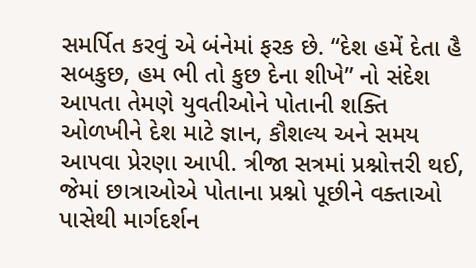સમર્પિત કરવું એ બંનેમાં ફરક છે. “દેશ હમેં દેતા હૈ સબકુછ, હમ ભી તો કુછ દેના શીખે” નો સંદેશ આપતા તેમણે યુવતીઓને પોતાની શક્તિ ઓળખીને દેશ માટે જ્ઞાન, કૌશલ્ય અને સમય આપવા પ્રેરણા આપી. ત્રીજા સત્રમાં પ્રશ્નોત્તરી થઈ, જેમાં છાત્રાઓએ પોતાના પ્રશ્નો પૂછીને વક્તાઓ પાસેથી માર્ગદર્શન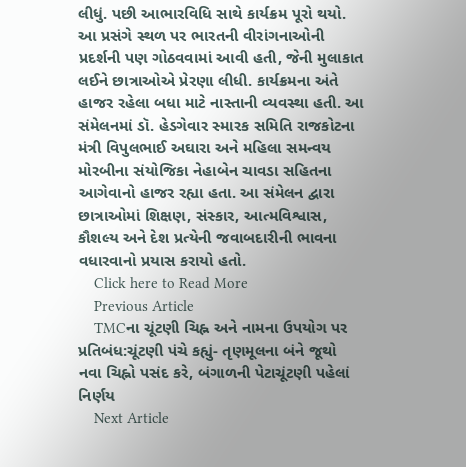લીધું. પછી આભારવિધિ સાથે કાર્યક્રમ પૂરો થયો. આ પ્રસંગે સ્થળ પર ભારતની વીરાંગનાઓની પ્રદર્શની પણ ગોઠવવામાં આવી હતી, જેની મુલાકાત લઈને છાત્રાઓએ પ્રેરણા લીધી. કાર્યક્રમના અંતે હાજર રહેલા બધા માટે નાસ્તાની વ્યવસ્થા હતી. આ સંમેલનમાં ડૉ. હેડગેવાર સ્મારક સમિતિ રાજકોટના મંત્રી વિપુલભાઈ અઘારા અને મહિલા સમન્વય મોરબીના સંયોજિકા નેહાબેન ચાવડા સહિતના આગેવાનો હાજર રહ્યા હતા. આ સંમેલન દ્વારા છાત્રાઓમાં શિક્ષણ, સંસ્કાર, આત્મવિશ્વાસ, કૌશલ્ય અને દેશ પ્રત્યેની જવાબદારીની ભાવના વધારવાનો પ્રયાસ કરાયો હતો.
    Click here to Read More
    Previous Article
    TMCના ચૂંટણી ચિહ્ન અને નામના ઉપયોગ પર પ્રતિબંધ:ચૂંટણી પંચે કહ્યું- તૃણમૂલના બંને જૂથો નવા ચિહ્નો પસંદ કરે, બંગાળની પેટાચૂંટણી પહેલાં નિર્ણય
    Next Article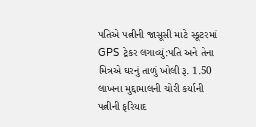પતિએ પત્નીની જાસૂસી માટે સ્કૂટરમાં GPS ટ્રેકર લગાવ્યું:પતિ અને તેના મિત્રએ ઘરનું તાળું ખોલી રૂ. 1.50 લાખના મુદ્દામાલની ચોરી કર્યાની પત્નીની ફરિયાદ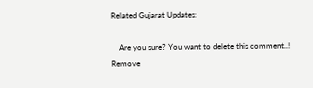Related Gujarat Updates:

    Are you sure? You want to delete this comment..! Remove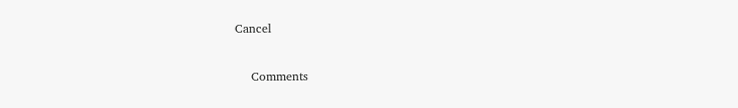Cancel

    Comments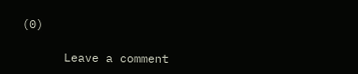(0)

      Leave a comment